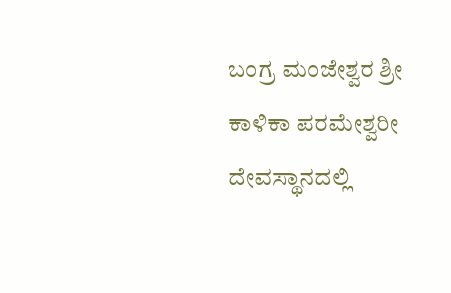ಬಂಗ್ರ ಮಂಜೇಶ್ವರ ಶ್ರೀ ಕಾಳಿಕಾ ಪರಮೇಶ್ವರೀ ದೇವಸ್ಥಾನದಲ್ಲಿ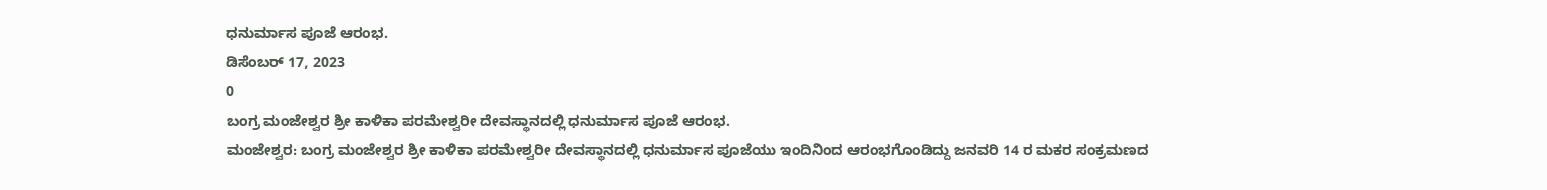ಧನುರ್ಮಾಸ ಪೂಜೆ ಆರಂಭ.
ಡಿಸೆಂಬರ್ 17, 2023
0
ಬಂಗ್ರ ಮಂಜೇಶ್ವರ ಶ್ರೀ ಕಾಳಿಕಾ ಪರಮೇಶ್ವರೀ ದೇವಸ್ಥಾನದಲ್ಲಿ ಧನುರ್ಮಾಸ ಪೂಜೆ ಆರಂಭ.
ಮಂಜೇಶ್ವರ: ಬಂಗ್ರ ಮಂಜೇಶ್ವರ ಶ್ರೀ ಕಾಳಿಕಾ ಪರಮೇಶ್ವರೀ ದೇವಸ್ಥಾನದಲ್ಲಿ ಧನುರ್ಮಾಸ ಪೂಜೆಯು ಇಂದಿನಿಂದ ಆರಂಭಗೊಂಡಿದ್ದು ಜನವರಿ 14 ರ ಮಕರ ಸಂಕ್ರಮಣದ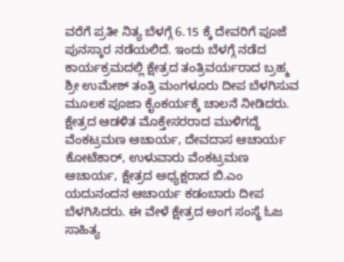ವರೆಗೆ ಪ್ರತೀ ನಿತ್ಯ ಬೆಳಗ್ಗೆ 6.15 ಕ್ಕೆ ದೇವರಿಗೆ ಪೂಜೆ ಪುನಸ್ಕಾರ ನಡೆಯಲಿದೆ. ಇಂದು ಬೆಳಗ್ಗೆ ನಡೆದ ಕಾರ್ಯಕ್ರಮದಲ್ಲಿ ಕ್ಷೇತ್ರದ ತಂತ್ರಿವರ್ಯರಾದ ಬ್ರಹ್ಮ ಶ್ರೀ ಉಮೇಶ್ ತಂತ್ರಿ ಮಂಗಳೂರು ದೀಪ ಬೆಳಗಿಸುವ ಮೂಲಕ ಪೂಜಾ ಕೈಂಕರ್ಯಕ್ಕೆ ಚಾಲನೆ ನೀಡಿದರು. ಕ್ಷೇತ್ರದ ಆಡಳಿತ ಮೊಕ್ತೇಸರರಾದ ಮುಳಿಗದ್ದೆ ವೆಂಕಟ್ರಮಣ ಆಚಾರ್ಯ, ದೇವದಾಸ ಆಚಾರ್ಯ ಕೋಟೆಕಾರ್, ಉಳುವಾರು ವೆಂಕಟ್ರಮಣ ಆಚಾರ್ಯ, ಕ್ಷೇತ್ರದ ಅಧ್ಯಕ್ಷರಾದ ಬಿ.ಎಂ ಯದುನಂದನ ಆಚಾರ್ಯ ಕಡಂಬಾರು ದೀಪ ಬೆಳಗಿಸಿದರು. ಈ ವೇಳೆ ಕ್ಷೇತ್ರದ ಅಂಗ ಸಂಸ್ಥೆ ಓಜ ಸಾಹಿತ್ಯ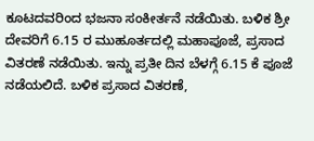ಕೂಟದವರಿಂದ ಭಜನಾ ಸಂಕೀರ್ತನೆ ನಡೆಯಿತು. ಬಳಿಕ ಶ್ರೀ ದೇವರಿಗೆ 6.15 ರ ಮುಹೂರ್ತದಲ್ಲಿ ಮಹಾಪೂಜೆ, ಪ್ರಸಾದ ವಿತರಣೆ ನಡೆಯಿತು. ಇನ್ನು ಪ್ರತೀ ದಿನ ಬೆಳಗ್ಗೆ 6.15 ಕೆ ಪೂಜೆ ನಡೆಯಲಿದೆ. ಬಳಿಕ ಪ್ರಸಾದ ವಿತರಣೆ,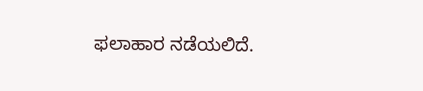ಫಲಾಹಾರ ನಡೆಯಲಿದೆ.